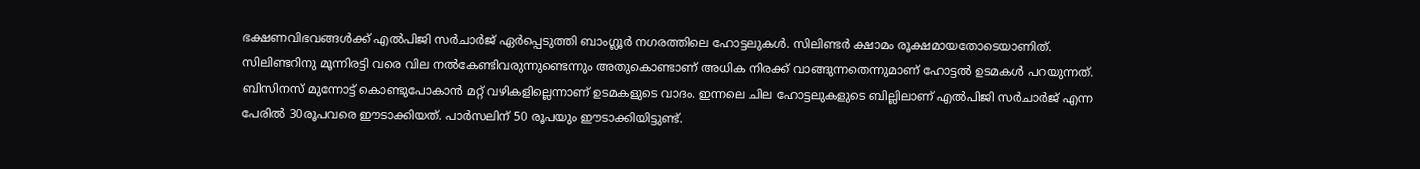ഭക്ഷണവിഭവങ്ങൾക്ക് എൽപിജി സർചാർജ് ഏർപ്പെടുത്തി ബാംഗ്ലൂർ നഗരത്തിലെ ഹോട്ടലുകൾ. സിലിണ്ടർ ക്ഷാമം രൂക്ഷമായതോടെയാണിത്. സിലിണ്ടറിനു മൂന്നിരട്ടി വരെ വില നൽകേണ്ടിവരുന്നുണ്ടെന്നും അതുകൊണ്ടാണ് അധിക നിരക്ക് വാങ്ങുന്നതെന്നുമാണ് ഹോട്ടൽ ഉടമകൾ പറയുന്നത്.
ബിസിനസ് മുന്നോട്ട് കൊണ്ടുപോകാന്‍ മറ്റ് വഴികളില്ലെന്നാണ് ഉടമകളുടെ വാദം. ഇന്നലെ ചില ഹോട്ടലുകളുടെ ബില്ലിലാണ് എൽപിജി സർചാർജ് എന്ന പേരിൽ 30രൂപവരെ ഈടാക്കിയത്. പാർസലിന് 50 രൂപയും ഈടാക്കിയിട്ടുണ്ട്.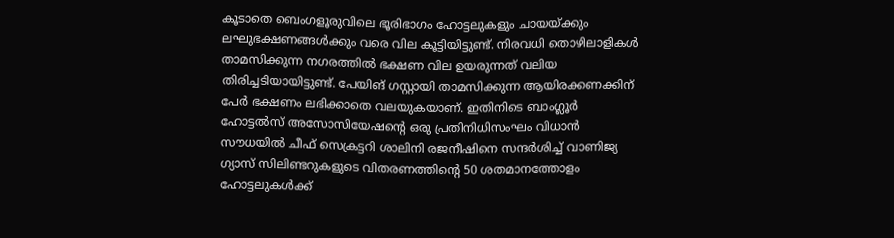കൂടാതെ ബെംഗളൂരുവിലെ ഭൂരിഭാഗം ഹോട്ടലുകളും ചായയ്ക്കും ലഘുഭക്ഷണങ്ങള്‍ക്കും വരെ വില കൂട്ടിയിട്ടുണ്ട്. നിരവധി തൊഴിലാളികള്‍ താമസിക്കുന്ന നഗരത്തില്‍ ഭക്ഷണ വില ഉയരുന്നത് വലിയ തിരിച്ചടിയായിട്ടുണ്ട്. പേയിങ് ഗസ്റ്റായി താമസിക്കുന്ന ആയിരക്കണക്കിന് പേര്‍ ഭക്ഷണം ലഭിക്കാതെ വലയുകയാണ്. ഇതിനിടെ ബാംഗ്ലൂർ ഹോട്ടൽസ് അസോസിയേഷൻ്റെ ഒരു പ്രതിനിധിസംഘം വിധാൻ സൗധയിൽ ചീഫ് സെക്രട്ടറി ശാലിനി രജനീഷിനെ സന്ദർശിച്ച് വാണിജ്യ ഗ്യാസ് സിലിണ്ടറുകളുടെ വിതരണത്തിന്റെ 50 ശതമാനത്തോളം ഹോട്ടലുകൾക്ക്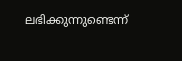ലഭിക്കുന്നുണ്ടെന്ന്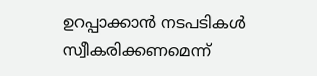ഉറപ്പാക്കാൻ നടപടികൾ സ്വീകരിക്കണമെന്ന്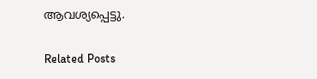ആവശ്യപ്പെട്ടു.

Related Posts